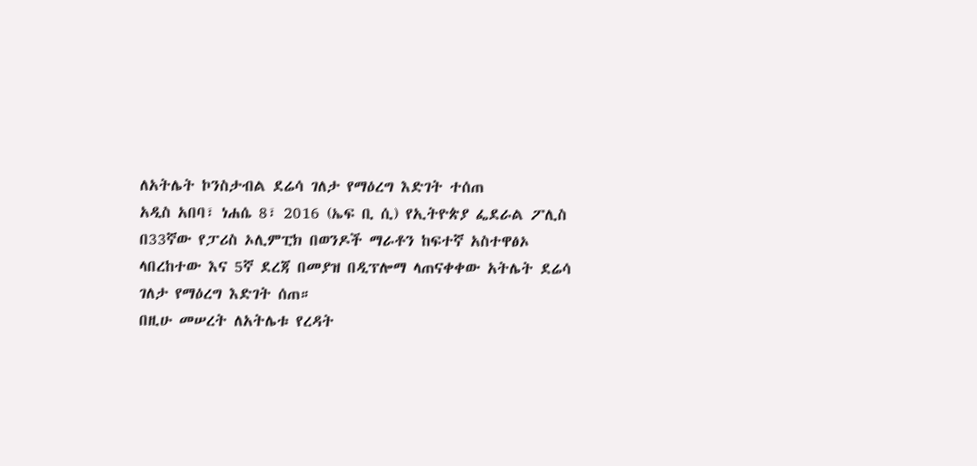ለአትሌት ኮንስታብል ደሬሳ ገለታ የማዕረግ እድገት ተሰጠ
አዲስ አበባ፣ ነሐሴ 8፣ 2016 (ኤፍ ቢ ሲ) የኢትዮጵያ ፌደራል ፖሊስ በ33ኛው የፓሪስ ኦሊምፒክ በወንዶች ማራቶን ከፍተኛ አስተዋፅኦ ላበረከተው እና 5ኛ ደረጃ በመያዝ በዲፕሎማ ላጠናቀቀው አትሌት ደሬሳ ገለታ የማዕረግ እድገት ሰጠ።
በዚሁ መሠረት ለአትሌቱ የረዳት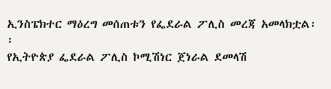ኢንስፔክተር ማዕረግ መሰጠቱን የፌደራል ፖሊስ መረጃ አመላክቷል፡፡
የኢትዮጵያ ፌደራል ፖሊስ ኮሚሽነር ጀነራል ደመላሽ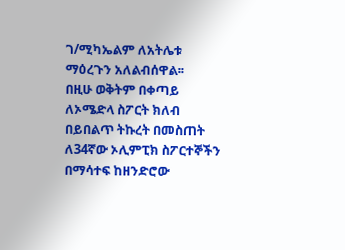ገ/ሚካኤልም ለአትሌቱ ማዕረጉን አለልብሰዋል፡፡
በዚሁ ወቅትም በቀጣይ ለኦሜድላ ስፖርት ክለብ በይበልጥ ትኩረት በመስጠት ለ34ኛው ኦሊምፒክ ስፖርተኞችን በማሳተፍ ከዘንድሮው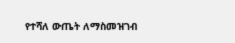የተሻለ ውጤት ለማስመዝገብ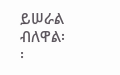ይሠራል ብለዋል፡፡